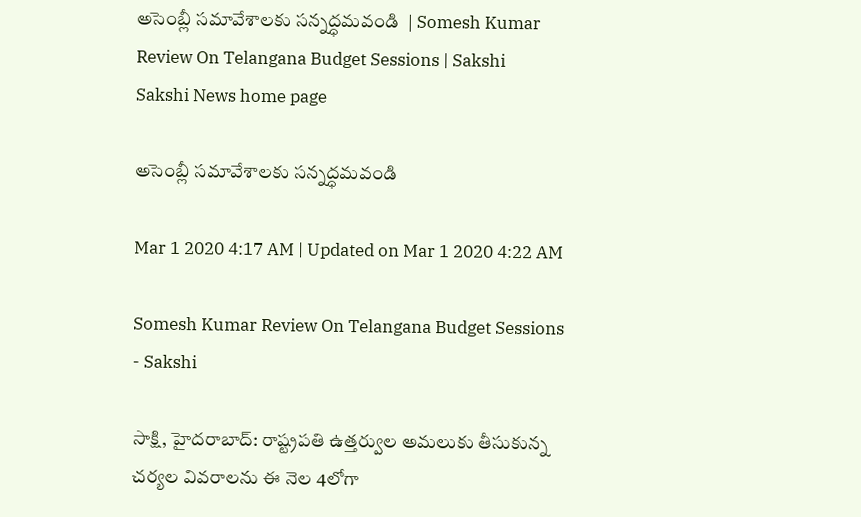అసెంబ్లీ సమావేశాలకు సన్నద్ధమవండి  | Somesh Kumar Review On Telangana Budget Sessions | Sakshi
Sakshi News home page

అసెంబ్లీ సమావేశాలకు సన్నద్ధమవండి

Mar 1 2020 4:17 AM | Updated on Mar 1 2020 4:22 AM

Somesh Kumar Review On Telangana Budget Sessions - Sakshi

సాక్షి, హైదరాబాద్‌: రాష్ట్రపతి ఉత్తర్వుల అమలుకు తీసుకున్న చర్యల వివరాలను ఈ నెల 4లోగా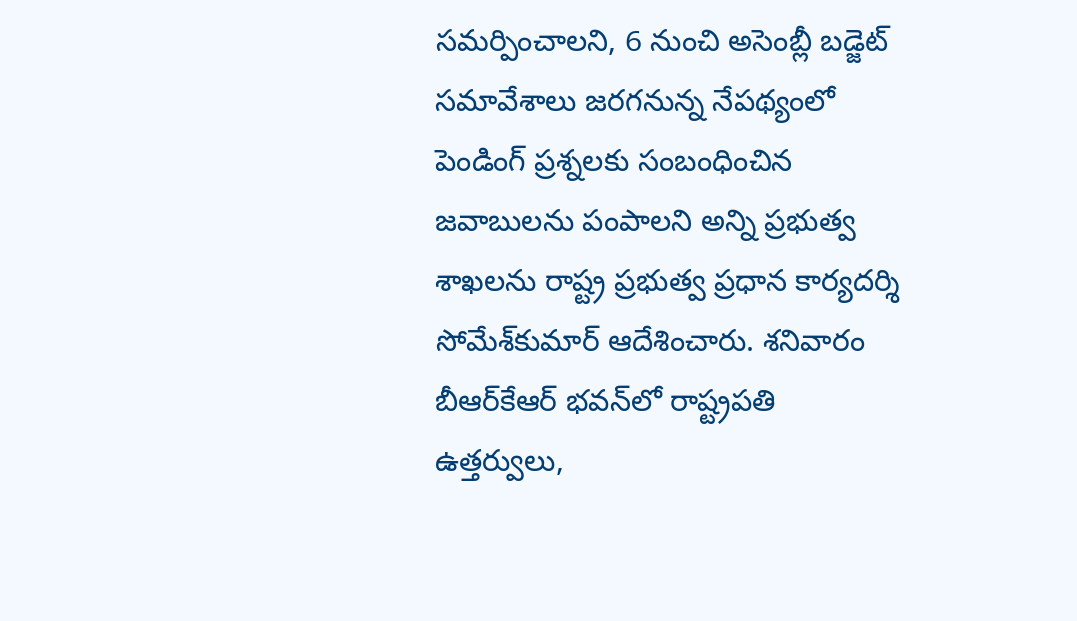సమర్పించాలని, 6 నుంచి అసెంబ్లీ బడ్జెట్‌ సమావేశాలు జరగనున్న నేపథ్యంలో పెండింగ్‌ ప్రశ్నలకు సంబంధించిన జవాబులను పంపాలని అన్ని ప్రభుత్వ శాఖలను రాష్ట్ర ప్రభుత్వ ప్రధాన కార్యదర్శి సోమేశ్‌కుమార్‌ ఆదేశించారు. శనివారం బీఆర్‌కేఆర్‌ భవన్‌లో రాష్ట్రపతి ఉత్తర్వులు,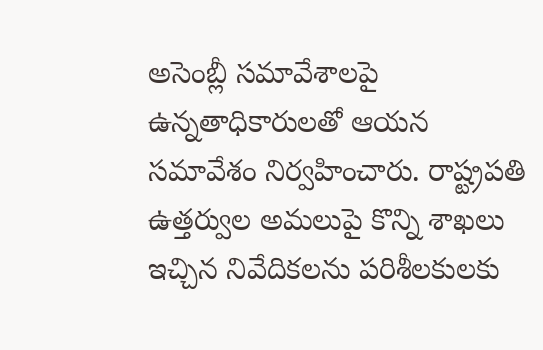అసెంబ్లీ సమావేశాలపై ఉన్నతాధికారులతో ఆయన సమావేశం నిర్వహించారు. రాష్ట్రపతి ఉత్తర్వుల అమలుపై కొన్ని శాఖలు ఇచ్చిన నివేదికలను పరిశీలకులకు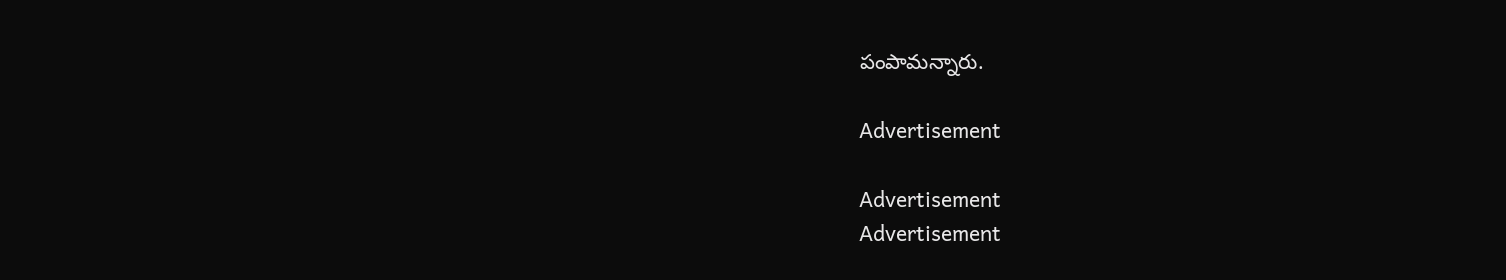పంపామన్నారు.

Advertisement

Advertisement
Advertisement